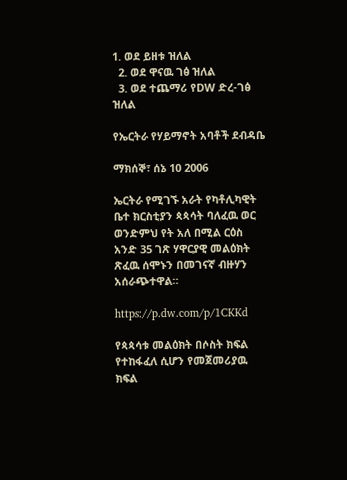1. ወደ ይዘቱ ዝለል
  2. ወደ ዋናዉ ገፅ ዝለል
  3. ወደ ተጨማሪ የDW ድረ-ገፅ ዝለል

የኤርትራ የሃይማኖት አባቶች ደብዳቤ

ማክሰኞ፣ ሰኔ 10 2006

ኤርትራ የሚገኙ አራት የካቶሊካዊት ቤተ ክርስቲያን ጳጳሳት ባለፈዉ ወር ወንድምህ የት አለ በሚል ርዕስ አንድ 35 ገጽ ሃዋርያዊ መልዕክት ጽፈዉ ሰሞኑን በመገናኛ ብዙሃን አሰራጭተዋል።

https://p.dw.com/p/1CKKd

የጳጳሳቱ መልዕክት በሶስት ክፍል የተከፋፈለ ሲሆን የመጀመሪያዉ ክፍል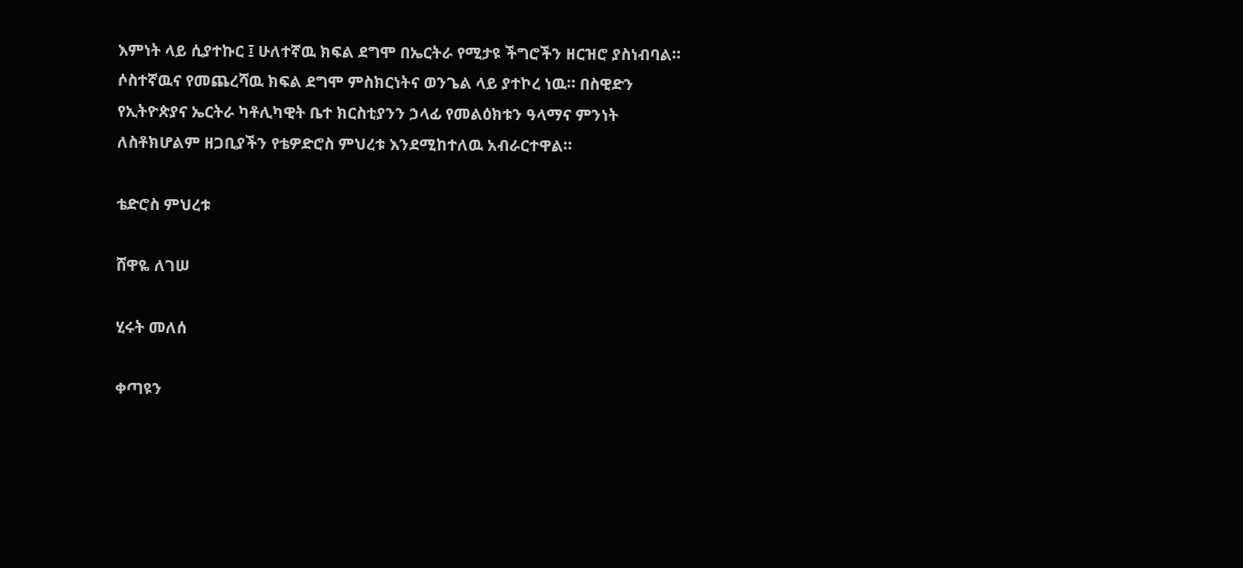እምነት ላይ ሲያተኩር ፤ ሁለተኛዉ ክፍል ደግሞ በኤርትራ የሚታዩ ችግሮችን ዘርዝሮ ያስነብባል። ሶስተኛዉና የመጨረሻዉ ክፍል ደግሞ ምስክርነትና ወንጌል ላይ ያተኮረ ነዉ። በስዊድን የኢትዮጵያና ኤርትራ ካቶሊካዊት ቤተ ክርስቲያንን ኃላፊ የመልዕክቱን ዓላማና ምንነት ለስቶክሆልም ዘጋቢያችን የቴዎድሮስ ምህረቱ እንደሚከተለዉ አብራርተዋል።

ቴድሮስ ምህረቱ

ሸዋዬ ለገሠ

ሂሩት መለሰ

ቀጣዩን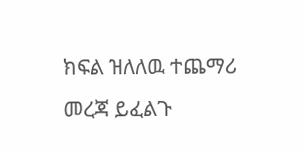ክፍል ዝለለዉ ተጨማሪ መረጃ ይፈልጉ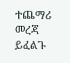ተጨማሪ መረጃ ይፈልጉ